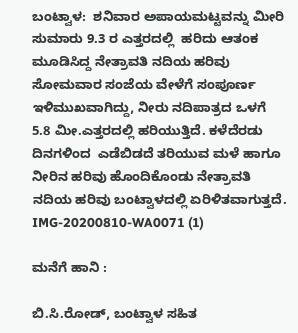ಬಂಟ್ವಾಳ:  ಶನಿವಾರ ಅಪಾಯಮಟ್ಟವನ್ನು ಮೀರಿ ಸುಮಾರು 9.3 ರ ಎತ್ತರದಲ್ಲಿ  ಹರಿದು ಆತಂಕ ಮೂಡಿಸಿದ್ದ ನೇತ್ರಾವತಿ ನದಿಯ ಹರಿವು ಸೋಮವಾರ ಸಂಜೆಯ ವೇಳೆಗೆ ಸಂಪೂರ್ಣ ಇಳಿಮುಖವಾಗಿದ್ದು, ನೀರು ನದಿಪಾತ್ರದ ಒಳಗೆ 5.8 ಮೀ.ಎತ್ತರದಲ್ಲಿ ಹರಿಯುತ್ತಿದೆ. ಕಳೆದೆರಡು ದಿನಗಳಿಂದ  ಎಡೆಬಿಡದೆ ತರಿಯುವ ಮಳೆ ಹಾಗೂ ನೀರಿನ ಹರಿವು ಹೊಂದಿಕೊಂಡು ನೇತ್ರಾವತಿ ನದಿಯ ಹರಿವು ಬಂಟ್ವಾಳದಲ್ಲಿ ಏರಿಳಿತವಾಗುತ್ತದೆ.    IMG-20200810-WA0071 (1)

ಮನೆಗೆ ಹಾನಿ :

ಬಿ.ಸಿ.ರೋಡ್, ಬಂಟ್ವಾಳ ಸಹಿತ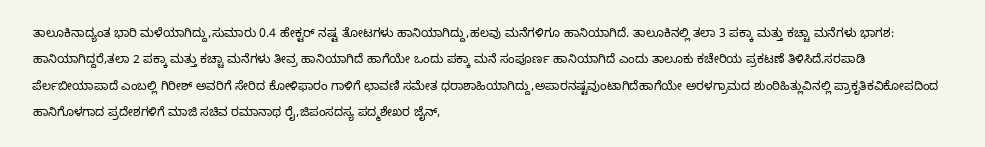ತಾಲೂಕಿನಾದ್ಯಂತ ಭಾರಿ ಮಳೆಯಾಗಿದ್ದು,ಸುಮಾರು 0.4 ಹೇಕ್ಟರ್ ನಷ್ಟ ತೋಟಗಳು ಹಾನಿಯಾಗಿದ್ದು,ಹಲವು ಮನೆಗಳಿಗೂ ಹಾನಿಯಾಗಿದೆ. ತಾಲೂಕಿನಲ್ಲಿ ತಲಾ 3 ಪಕ್ಕಾ ಮತ್ತು ಕಚ್ಚಾ ಮನೆಗಳು ಭಾಗಶ: ಹಾನಿಯಾಗಿದ್ದರೆ,ತಲಾ 2 ಪಕ್ಕಾ ಮತ್ತು ಕಚ್ಚಾ ಮನೆಗಳು ತೀವ್ರ ಹಾನಿಯಾಗಿದೆ ಹಾಗೆಯೇ ಒಂದು ಪಕ್ಕಾ ಮನೆ ಸಂಪೂರ್ಣ ಹಾನಿಯಾಗಿದೆ ಎಂದು ತಾಲೂಕು ಕಚೇರಿಯ ಪ್ರಕಟಣೆ ತಿಳಿಸಿದೆ.ಸರಪಾಡಿ ಪೆರ್ಲಬೀಯಾಪಾದೆ ಎಂಬಲ್ಲಿ ಗಿರೀಶ್ ಅವರಿಗೆ ಸೇರಿದ ಕೋಳಿಫಾರಂ ಗಾಳಿಗೆ ಛಾವಣಿ ಸಮೇತ ಧರಾಶಾಹಿಯಾಗಿದ್ದು,ಅಪಾರನಷ್ಟವುಂಟಾಗಿದೆಹಾಗೆಯೇ ಅರಳಗ್ರಾಮದ ಶುಂಠಿಹಿತ್ಲುವಿನಲ್ಲಿ ಪ್ರಾಕೃತಿಕವಿಕೋಪದಿಂದ ಹಾನಿಗೊಳಗಾದ ಪ್ರದೇಶಗಳಿಗೆ ಮಾಜಿ ಸಚಿವ ರಮಾನಾಥ ರೈ,ಜಿಪಂಸದಸ್ಯ ಪದ್ಮಶೇಖರ ಜೈನ್,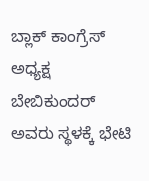ಬ್ಲಾಕ್ ಕಾಂಗ್ರೆಸ್ ಅಧ್ಯಕ್ಷ ಬೇಬಿಕುಂದರ್ ಅವರು ಸ್ಥಳಕ್ಕೆ ಭೇಟಿ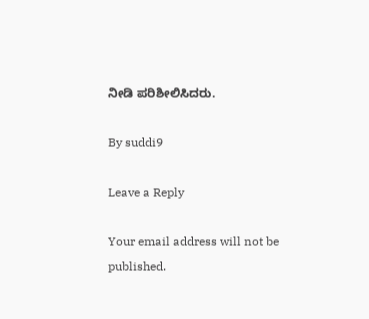ನೀಡಿ ಪರಿಶೀಲಿಸಿದರು.

By suddi9

Leave a Reply

Your email address will not be published.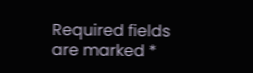Required fields are marked *